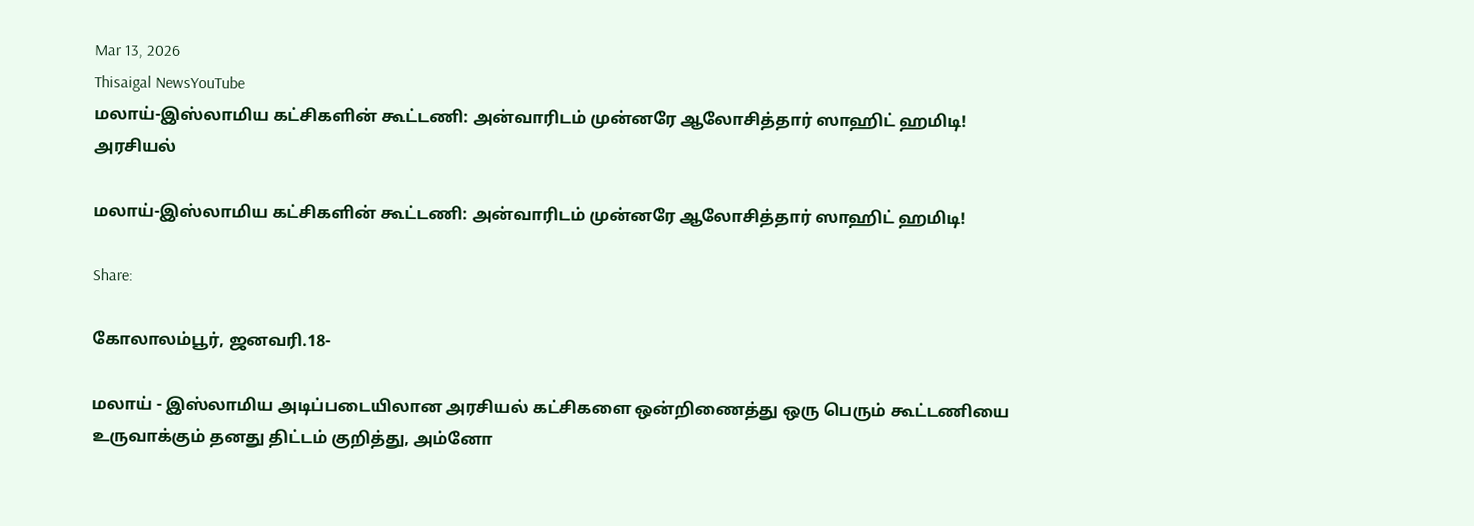Mar 13, 2026
Thisaigal NewsYouTube
மலாய்-இஸ்லாமிய கட்சிகளின் கூட்டணி: அன்வாரிடம் முன்னரே ஆலோசித்தார் ஸாஹிட் ஹமிடி!
அரசியல்

மலாய்-இஸ்லாமிய கட்சிகளின் கூட்டணி: அன்வாரிடம் முன்னரே ஆலோசித்தார் ஸாஹிட் ஹமிடி!

Share:

கோலாலம்பூர், ஜனவரி.18-

மலாய் - இஸ்லாமிய அடிப்படையிலான அரசியல் கட்சிகளை ஒன்றிணைத்து ஒரு பெரும் கூட்டணியை உருவாக்கும் தனது திட்டம் குறித்து, அம்னோ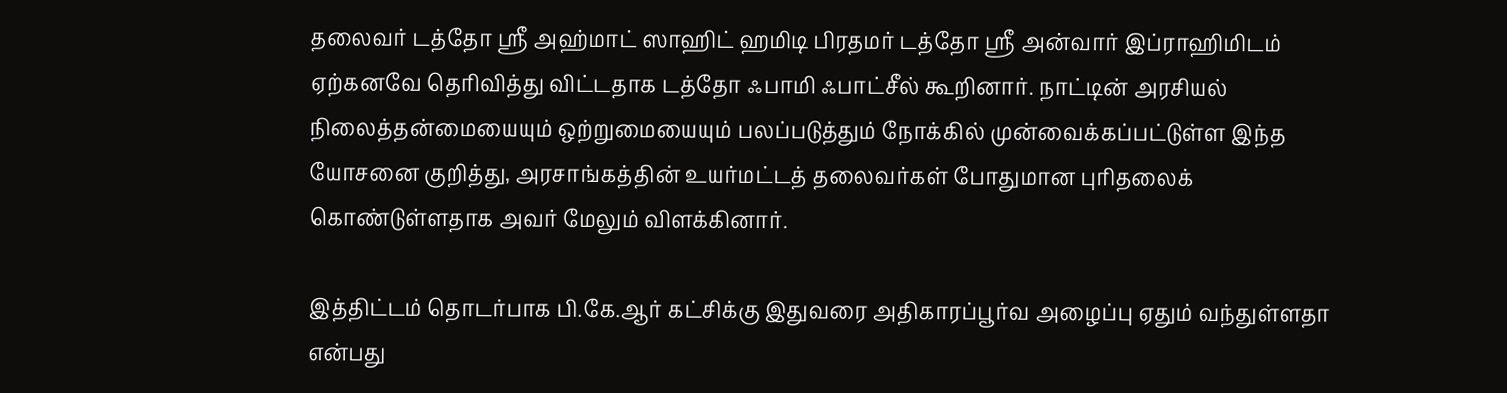தலைவர் டத்தோ ஶ்ரீ அஹ்மாட் ஸாஹிட் ஹமிடி பிரதமர் டத்தோ ஶ்ரீ அன்வார் இப்ராஹிமிடம் ஏற்கனவே தெரிவித்து விட்டதாக டத்தோ ஃபாமி ஃபாட்சீல் கூறினார். நாட்டின் அரசியல் நிலைத்தன்மையையும் ஒற்றுமையையும் பலப்படுத்தும் நோக்கில் முன்வைக்கப்பட்டுள்ள இந்த யோசனை குறித்து, அரசாங்கத்தின் உயர்மட்டத் தலைவர்கள் போதுமான புரிதலைக் கொண்டுள்ளதாக அவர் மேலும் விளக்கினார்.

இத்திட்டம் தொடர்பாக பி.கே.ஆர் கட்சிக்கு இதுவரை அதிகாரப்பூர்வ அழைப்பு ஏதும் வந்துள்ளதா என்பது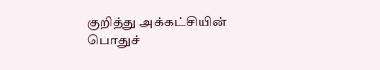குறித்து அக்கட்சியின் பொதுச்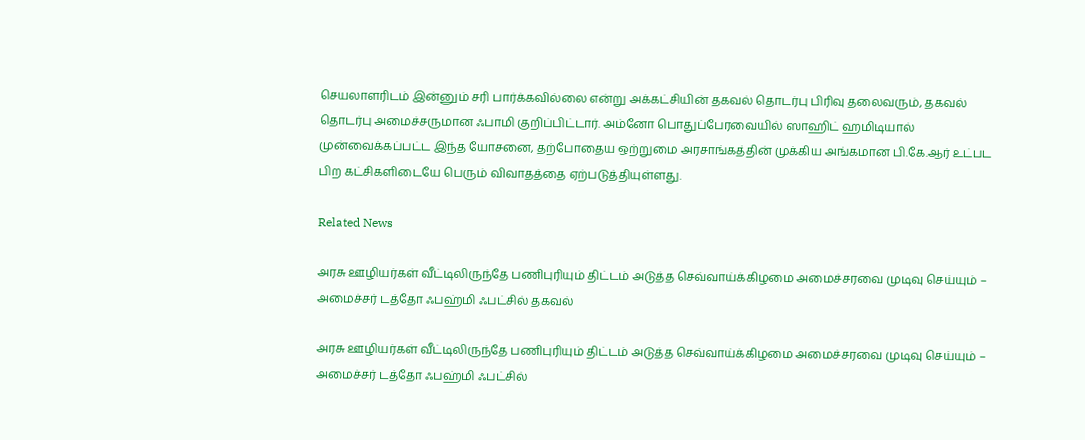செயலாளரிடம் இன்னும் சரி பார்க்கவில்லை என்று அக்கட்சியின் தகவல் தொடர்பு பிரிவு தலைவரும், தகவல் தொடர்பு அமைச்சருமான ஃபாமி குறிப்பிட்டார். அம்னோ பொதுப்பேரவையில் ஸாஹிட் ஹமிடியால் முன்வைக்கப்பட்ட இந்த யோசனை, தற்போதைய ஒற்றுமை அரசாங்கத்தின் முக்கிய அங்கமான பி.கே.ஆர் உட்பட பிற கட்சிகளிடையே பெரும் விவாதத்தை ஏற்படுத்தியுள்ளது.

Related News

அரசு ஊழியர்கள் வீட்டிலிருந்தே பணிபுரியும் திட்டம் அடுத்த செவ்வாய்க்கிழமை அமைச்சரவை முடிவு செய்யும் – அமைச்சர் டத்தோ ஃபஹ்மி ஃபட்சில் தகவல்

அரசு ஊழியர்கள் வீட்டிலிருந்தே பணிபுரியும் திட்டம் அடுத்த செவ்வாய்க்கிழமை அமைச்சரவை முடிவு செய்யும் – அமைச்சர் டத்தோ ஃபஹ்மி ஃபட்சில்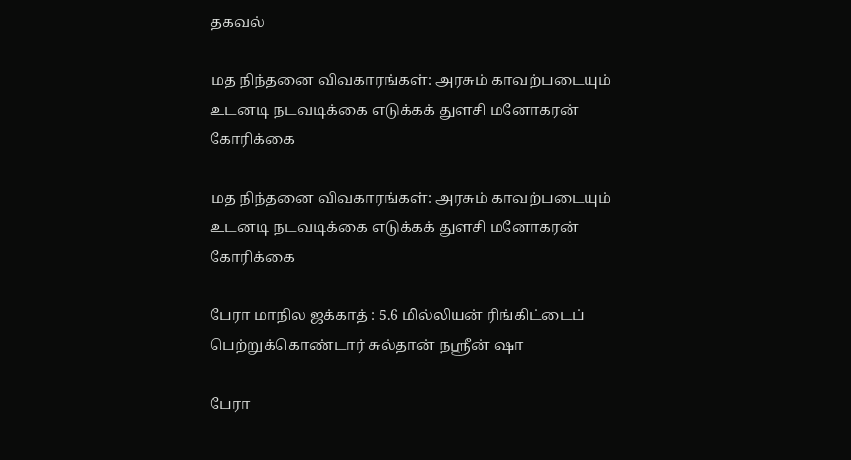தகவல்

மத நிந்தனை விவகாரங்கள்: அரசும் காவற்படையும் உடனடி நடவடிக்கை எடுக்கக் துளசி மனோகரன் கோரிக்கை

மத நிந்தனை விவகாரங்கள்: அரசும் காவற்படையும் உடனடி நடவடிக்கை எடுக்கக் துளசி மனோகரன் கோரிக்கை

பேரா மாநில ஜக்காத் : 5.6 மில்லியன் ரிங்கிட்டைப் பெற்றுக்கொண்டார் சுல்தான் நஸ்ரீன் ஷா

பேரா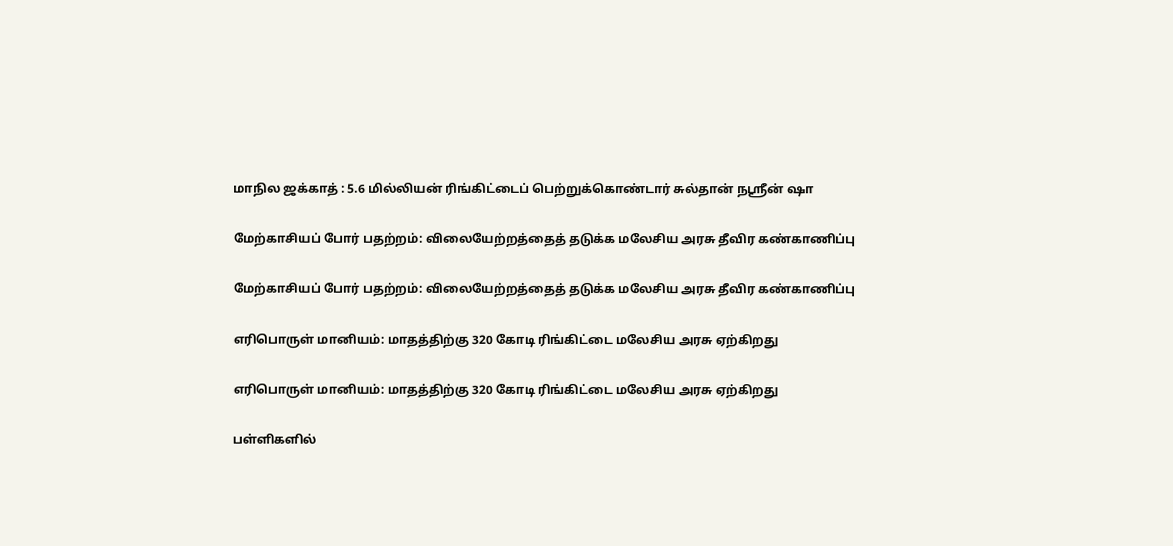மாநில ஜக்காத் : 5.6 மில்லியன் ரிங்கிட்டைப் பெற்றுக்கொண்டார் சுல்தான் நஸ்ரீன் ஷா

மேற்காசியப் போர் பதற்றம்: விலையேற்றத்தைத் தடுக்க மலேசிய அரசு தீவிர கண்காணிப்பு

மேற்காசியப் போர் பதற்றம்: விலையேற்றத்தைத் தடுக்க மலேசிய அரசு தீவிர கண்காணிப்பு

எரிபொருள் மானியம்: மாதத்திற்கு 320 கோடி ரிங்கிட்டை மலேசிய அரசு ஏற்கிறது

எரிபொருள் மானியம்: மாதத்திற்கு 320 கோடி ரிங்கிட்டை மலேசிய அரசு ஏற்கிறது

பள்ளிகளில்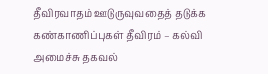தீவிரவாதம் ஊடுருவுவதைத் தடுக்க கண்காணிப்புகள் தீவிரம் – கல்வி அமைச்சு தகவல்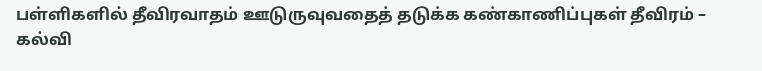பள்ளிகளில் தீவிரவாதம் ஊடுருவுவதைத் தடுக்க கண்காணிப்புகள் தீவிரம் – கல்வி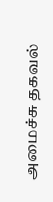அமைச்சு தகவல்